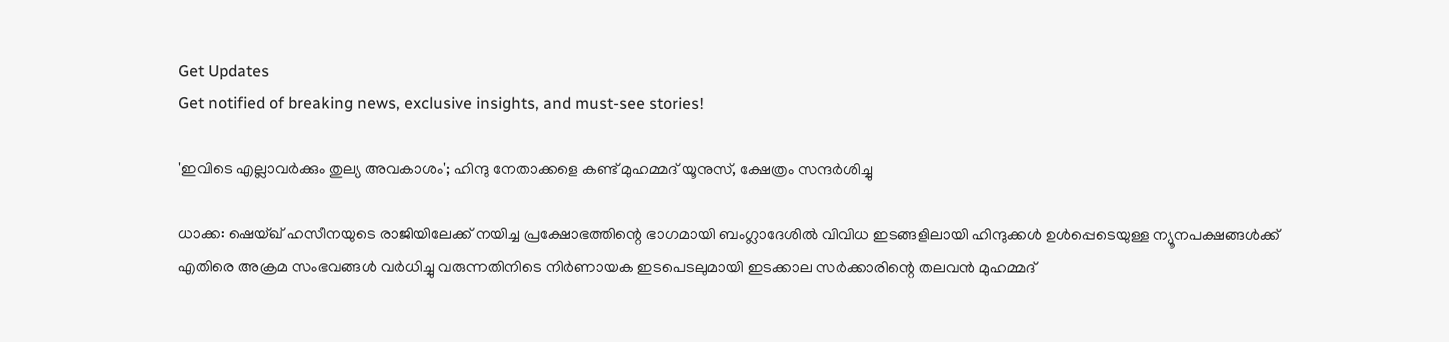Get Updates
Get notified of breaking news, exclusive insights, and must-see stories!

'ഇവിടെ എല്ലാവർക്കും തുല്യ അവകാശം'; ഹിന്ദു നേതാക്കളെ കണ്ട് മുഹമ്മദ് യൂനുസ്, ക്ഷേത്രം സന്ദർശിച്ചു

ധാക്ക: ഷെയ്ഖ് ഹസീനയുടെ രാജിയിലേക്ക് നയിച്ച പ്രക്ഷോഭത്തിന്റെ ഭാഗമായി ബംഗ്ലാദേശിൽ വിവിധ ഇടങ്ങളിലായി ഹിന്ദുക്കൾ ഉൾപ്പെടെയുള്ള ന്യൂനപക്ഷങ്ങൾക്ക് എതിരെ അക്രമ സംഭവങ്ങൾ വർധിച്ചു വരുന്നതിനിടെ നിർണായക ഇടപെടലുമായി ഇടക്കാല സർക്കാരിന്റെ തലവൻ മുഹമ്മദ്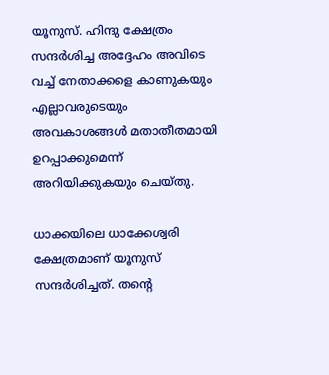യൂനുസ്. ഹിന്ദു ക്ഷേത്രം സന്ദർശിച്ച അദ്ദേഹം അവിടെ വച്ച് നേതാക്കളെ കാണുകയും എല്ലാവരുടെയും അവകാശങ്ങൾ മതാതീതമായി ഉറപ്പാക്കുമെന്ന് അറിയിക്കുകയും ചെയ്‌തു.

ധാക്കയിലെ ധാക്കേശ്വരി ക്ഷേത്രമാണ് യൂനുസ് സന്ദർശിച്ചത്. തന്റെ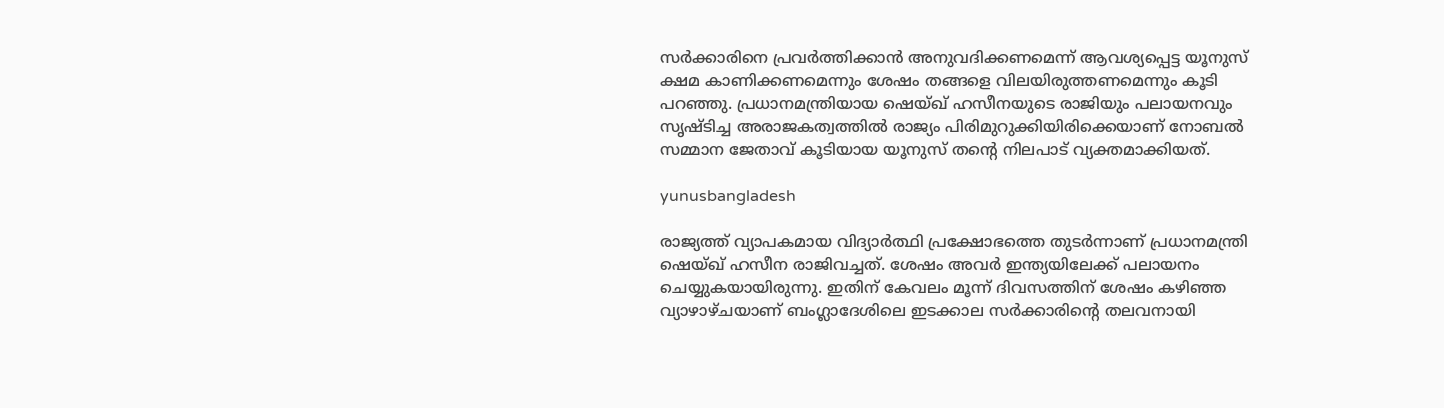സർക്കാരിനെ പ്രവർത്തിക്കാൻ അനുവദിക്കണമെന്ന് ആവശ്യപ്പെട്ട യൂനുസ് ക്ഷമ കാണിക്കണമെന്നും ശേഷം തങ്ങളെ വിലയിരുത്തണമെന്നും കൂടി പറഞ്ഞു. പ്രധാനമന്ത്രിയായ ഷെയ്ഖ് ഹസീനയുടെ രാജിയും പലായനവും സൃഷ്‌ടിച്ച അരാജകത്വത്തിൽ രാജ്യം പിരിമുറുക്കിയിരിക്കെയാണ് നോബൽ സമ്മാന ജേതാവ് കൂടിയായ യൂനുസ് തന്റെ നിലപാട് വ്യക്തമാക്കിയത്.

yunusbangladesh

രാജ്യത്ത് വ്യാപകമായ വിദ്യാർത്ഥി പ്രക്ഷോഭത്തെ തുടർന്നാണ് പ്രധാനമന്ത്രി ഷെയ്ഖ് ഹസീന രാജിവച്ചത്. ശേഷം അവർ ഇന്ത്യയിലേക്ക് പലായനം ചെയ്യുകയായിരുന്നു. ഇതിന് കേവലം മൂന്ന് ദിവസത്തിന് ശേഷം കഴിഞ്ഞ വ്യാഴാഴ്‌ചയാണ് ബംഗ്ലാദേശിലെ ഇടക്കാല സർക്കാരിന്റെ തലവനായി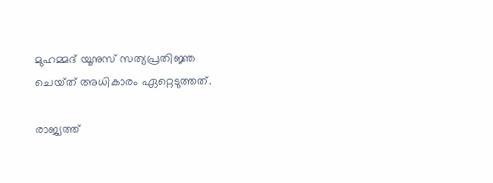മുഹമ്മദ് യൂനുസ് സത്യപ്രതിജ്ഞ ചെയ്‌ത്‌ അധികാരം ഏറ്റെടുത്തത്.

രാജ്യത്ത്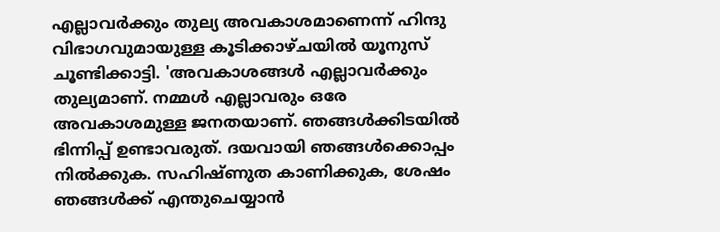എല്ലാവർക്കും തുല്യ അവകാശമാണെന്ന് ഹിന്ദു വിഭാഗവുമായുള്ള കൂടിക്കാഴ്‌ചയിൽ യൂനുസ് ചൂണ്ടിക്കാട്ടി. 'അവകാശങ്ങൾ എല്ലാവർക്കും തുല്യമാണ്. നമ്മൾ എല്ലാവരും ഒരേ അവകാശമുള്ള ജനതയാണ്. ഞങ്ങൾക്കിടയിൽ ഭിന്നിപ്പ് ഉണ്ടാവരുത്. ദയവായി ഞങ്ങൾക്കൊപ്പം നിൽക്കുക. സഹിഷ്‌ണുത കാണിക്കുക, ശേഷം ഞങ്ങൾക്ക് എന്തുചെയ്യാൻ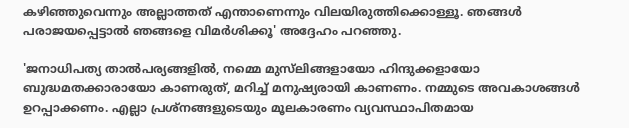കഴിഞ്ഞുവെന്നും അല്ലാത്തത് എന്താണെന്നും വിലയിരുത്തിക്കൊള്ളൂ. ഞങ്ങൾ പരാജയപ്പെട്ടാൽ ഞങ്ങളെ വിമർശിക്കൂ' അദ്ദേഹം പറഞ്ഞു.

'ജനാധിപത്യ താൽപര്യങ്ങളിൽ, നമ്മെ മുസ്‌ലിങ്ങളായോ ഹിന്ദുക്കളായോ ബുദ്ധമതക്കാരായോ കാണരുത്, മറിച്ച് മനുഷ്യരായി കാണണം. നമ്മുടെ അവകാശങ്ങൾ ഉറപ്പാക്കണം. എല്ലാ പ്രശ്‌നങ്ങളുടെയും മൂലകാരണം വ്യവസ്ഥാപിതമായ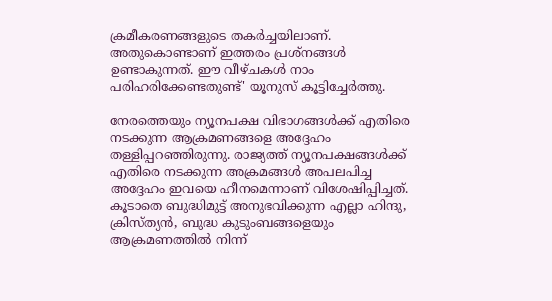ക്രമീകരണങ്ങളുടെ തകർച്ചയിലാണ്. അതുകൊണ്ടാണ് ഇത്തരം പ്രശ്‌നങ്ങൾ ഉണ്ടാകുന്നത്. ഈ വീഴ്‌ചകൾ നാം പരിഹരിക്കേണ്ടതുണ്ട്' യൂനുസ് കൂട്ടിച്ചേർത്തു.

നേരത്തെയും ന്യൂനപക്ഷ വിഭാഗങ്ങൾക്ക് എതിരെ നടക്കുന്ന ആക്രമണങ്ങളെ അദ്ദേഹം തള്ളിപ്പറഞ്ഞിരുന്നു. രാജ്യത്ത് ന്യൂനപക്ഷങ്ങൾക്ക് എതിരെ നടക്കുന്ന അക്രമങ്ങൾ അപലപിച്ച അദ്ദേഹം ഇവയെ ഹീനമെന്നാണ് വിശേഷിപ്പിച്ചത്. കൂടാതെ ബുദ്ധിമുട്ട് അനുഭവിക്കുന്ന എല്ലാ ഹിന്ദു, ക്രിസ്ത്യൻ, ബുദ്ധ കുടുംബങ്ങളെയും ആക്രമണത്തിൽ നിന്ന്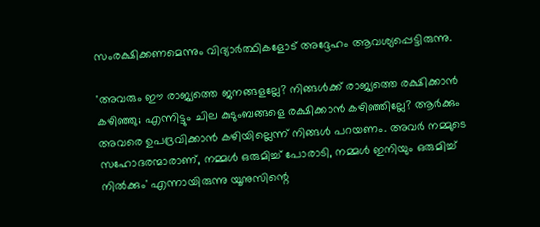സംരക്ഷിക്കണമെന്നും വിദ്യാർത്ഥികളോട് അദ്ദേഹം ആവശ്യപ്പെട്ടിരുന്നു.

'അവരും ഈ രാജ്യത്തെ ജനങ്ങളല്ലേ? നിങ്ങൾക്ക് രാജ്യത്തെ രക്ഷിക്കാൻ കഴിഞ്ഞു; എന്നിട്ടും ചില കുടുംബങ്ങളെ രക്ഷിക്കാൻ കഴിഞ്ഞില്ലേ? ആർക്കും അവരെ ഉപദ്രവിക്കാൻ കഴിയില്ലെന്ന് നിങ്ങൾ പറയണം. അവർ നമ്മുടെ സഹോദരന്മാരാണ്, നമ്മൾ ഒരുമിച്ച് പോരാടി, നമ്മൾ ഇനിയും ഒരുമിച്ച് നിൽക്കും' എന്നായിരുന്നു യൂനുസിന്റെ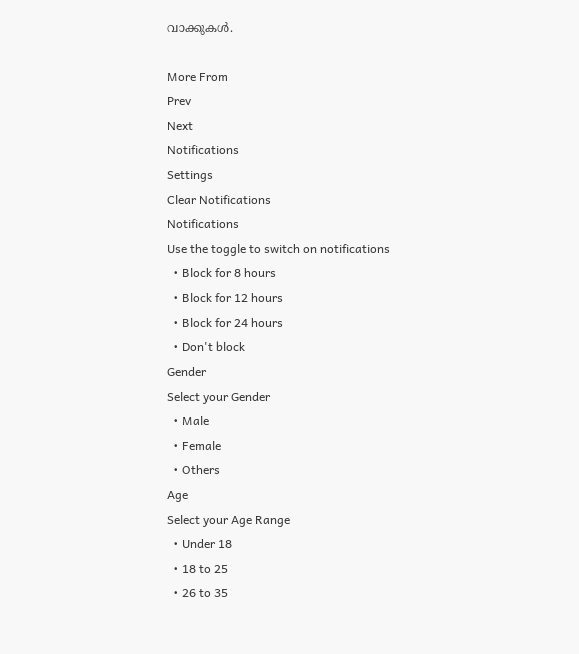വാക്കുകൾ.

More From
Prev
Next
Notifications
Settings
Clear Notifications
Notifications
Use the toggle to switch on notifications
  • Block for 8 hours
  • Block for 12 hours
  • Block for 24 hours
  • Don't block
Gender
Select your Gender
  • Male
  • Female
  • Others
Age
Select your Age Range
  • Under 18
  • 18 to 25
  • 26 to 35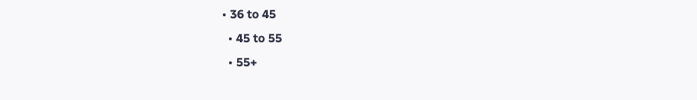• 36 to 45
  • 45 to 55
  • 55+